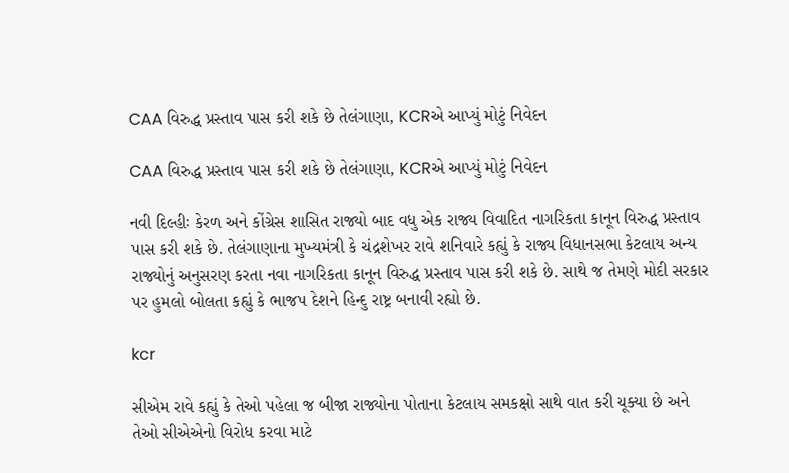CAA વિરુદ્ધ પ્રસ્તાવ પાસ કરી શકે છે તેલંગાણા, KCRએ આપ્યું મોટું નિવેદન

CAA વિરુદ્ધ પ્રસ્તાવ પાસ કરી શકે છે તેલંગાણા, KCRએ આપ્યું મોટું નિવેદન

નવી દિલ્હીઃ કેરળ અને કોંગ્રેસ શાસિત રાજ્યો બાદ વધુ એક રાજ્ય વિવાદિત નાગરિકતા કાનૂન વિરુદ્ધ પ્રસ્તાવ પાસ કરી શકે છે. તેલંગાણાના મુખ્યમંત્રી કે ચંદ્રશેખર રાવે શનિવારે કહ્યું કે રાજ્ય વિધાનસભા કેટલાય અન્ય રાજ્યોનું અનુસરણ કરતા નવા નાગરિકતા કાનૂન વિરુદ્ધ પ્રસ્તાવ પાસ કરી શકે છે. સાથે જ તેમણે મોદી સરકાર પર હુમલો બોલતા કહ્યું કે ભાજપ દેશને હિન્દુ રાષ્ટ્ર બનાવી રહ્યો છે.

kcr

સીએમ રાવે કહ્યું કે તેઓ પહેલા જ બીજા રાજ્યોના પોતાના કેટલાય સમકક્ષો સાથે વાત કરી ચૂક્યા છે અને તેઓ સીએએનો વિરોધ કરવા માટે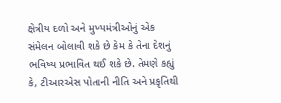ક્ષેત્રીય દળો અને મુખ્યમંત્રીઓનું એક સંમેલન બોલાવી શકે છે કેમ કે તેના દેશનું ભવિષ્ય પ્રભાવિત થઈ શકે છે. તેમણે કહ્યું કે, ટીઆરએસ પોતાની નીતિ અને પ્રકૃતિથી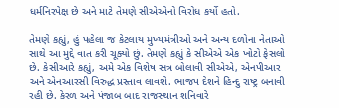ધર્મનિરપેક્ષ છે અને માટે તેમણે સીએએનો વિરોધ કર્યો હતો.

તેમણે કહ્યું, હું પહેલા જ કેટલાય મુખ્યમંત્રીઓ અને અન્ય દળોના નેતાઓ સાથે આ મુદ્દે વાત કરી ચૂક્યો છું. તેમણે કહ્યું કે સીએએ એક ખોટો ફેસલો છે. કેસીઆરે કહ્યું, અમે એક વિશેષ સત્ર બોલાવી સીએએ, એનપીઆર અને એનઆરસી વિરુદ્ધ પ્રસ્તાવ લાવશે. ભાજપ દેશને હિન્દુ રાષ્ટ્ર બનાવી રહી છે. કેરળ અને પંજાબ બાદ રાજસ્થાન શનિવારે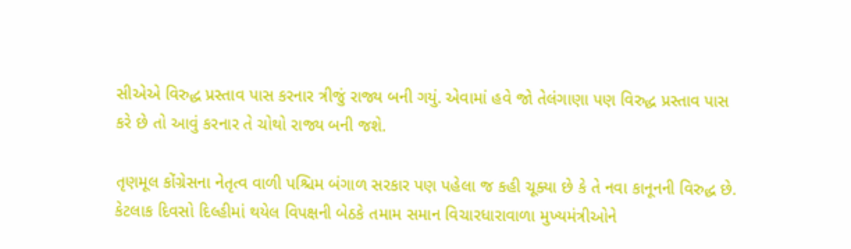સીએએ વિરુદ્ધ પ્રસ્તાવ પાસ કરનાર ત્રીજું રાજ્ય બની ગયું. એવામાં હવે જો તેલંગાણા પણ વિરુદ્ધ પ્રસ્તાવ પાસ કરે છે તો આવું કરનાર તે ચોથો રાજ્ય બની જશે.

તૃણમૂલ કોંગ્રેસના નેતૃત્વ વાળી પશ્ચિમ બંગાળ સરકાર પણ પહેલા જ કહી ચૂક્યા છે કે તે નવા કાનૂનની વિરુદ્ધ છે. કેટલાક દિવસો દિલ્હીમાં થયેલ વિપક્ષની બેઠકે તમામ સમાન વિચારધારાવાળા મુખ્યમંત્રીઓને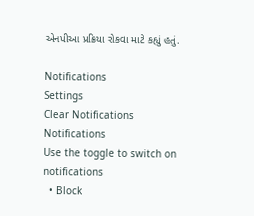એનપીઆ પ્રક્રિયા રોકવા માટે કહ્યું હતું.

Notifications
Settings
Clear Notifications
Notifications
Use the toggle to switch on notifications
  • Block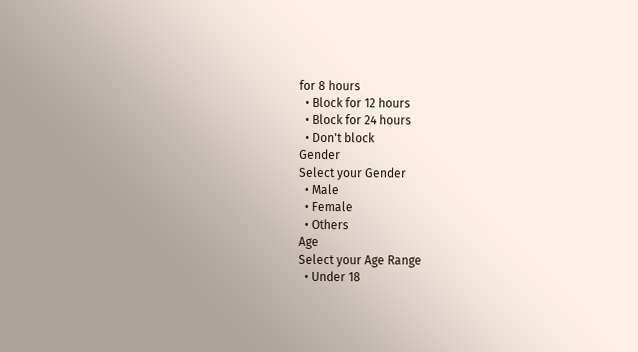for 8 hours
  • Block for 12 hours
  • Block for 24 hours
  • Don't block
Gender
Select your Gender
  • Male
  • Female
  • Others
Age
Select your Age Range
  • Under 18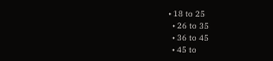• 18 to 25
  • 26 to 35
  • 36 to 45
  • 45 to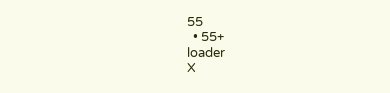55
  • 55+
loader
X